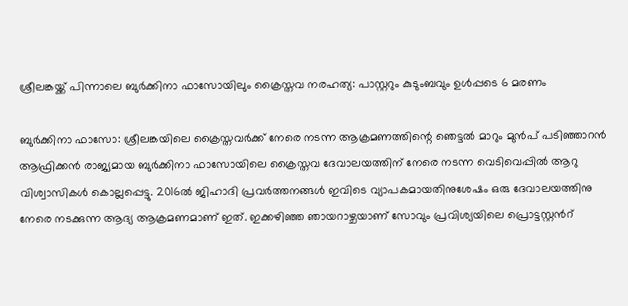ശ്രീലങ്കയ്ക്ക് പിന്നാലെ ബുർക്കിനാ ഫാസോയിലും ക്രൈസ്തവ നരഹത്യ: പാസ്റ്ററും കുടുംബവും ഉൾപ്പടെ 6 മരണം

ബുർക്കിനാ ഫാസോ: ശ്രീലങ്കയിലെ ക്രൈസ്തവർക്ക് നേരെ നടന്ന ആക്രമണത്തിന്റെ ഞെട്ടല്‍ മാറും മുന്‍പ് പടിഞ്ഞാറന്‍ ആഫ്രിക്കൻ രാജ്യമായ ബുർക്കിനാ ഫാസോയിലെ ക്രൈസ്തവ ദേവാലയത്തിന് നേരെ നടന്ന വെടിവെപ്പിൽ ആറു വിശ്വാസികള്‍ കൊല്ലപ്പെട്ടു. 2016ൽ ജിഹാദി പ്രവർത്തനങ്ങൾ ഇവിടെ വ്യാപകമായതിനുശേഷം ഒരു ദേവാലയത്തിനു നേരെ നടക്കുന്ന ആദ്യ ആക്രമണമാണ് ഇത്. ഇക്കഴിഞ്ഞ ഞായറാഴ്ചയാണ് സോവും പ്രവിശ്യയിലെ പ്രൊട്ടസ്റ്റൻറ്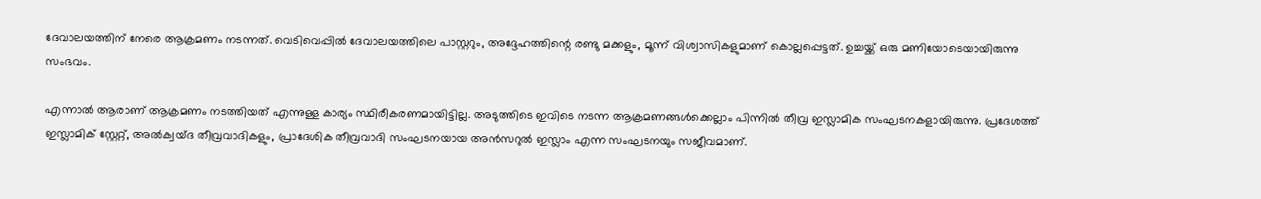ദേവാലയത്തിന് നേരെ ആക്രമണം നടന്നത്. വെടിവെപ്പിൽ ദേവാലയത്തിലെ പാസ്റ്ററും, അദ്ദേഹത്തിന്റെ രണ്ടു മക്കളും, മൂന്ന് വിശ്വാസികളുമാണ് കൊല്ലപ്പെട്ടത്. ഉച്ചയ്ക്ക് ഒരു മണിയോടെയായിരുന്നു സംഭവം.

എന്നാൽ ആരാണ് ആക്രമണം നടത്തിയത് എന്നുള്ള കാര്യം സ്ഥിരീകരണമായിട്ടില്ല. അടുത്തിടെ ഇവിടെ നടന്ന ആക്രമണങ്ങൾക്കെല്ലാം പിന്നിൽ തീവ്ര ഇസ്ലാമിക സംഘടനകളായിരുന്നു. പ്രദേശത്ത് ഇസ്ലാമിക് സ്റ്റേറ്റ്, അൽക്വയ്ദ തീവ്രവാദികളും, പ്രാദേശിക തീവ്രവാദി സംഘടനയായ അൻസറുൽ ഇസ്ലാം എന്ന സംഘടനയും സജീവമാണ്.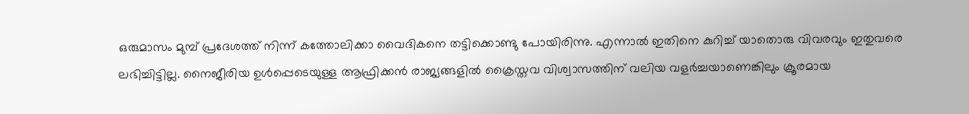ഒരുമാസം മുമ്പ് പ്രദേശത്ത് നിന്ന് കത്തോലിക്കാ വൈദികനെ തട്ടിക്കൊണ്ടു പോയിരിന്നു. എന്നാല്‍ ഇതിനെ കുറിച്ച് യാതൊരു വിവരവും ഇതുവരെ ലഭിച്ചിട്ടില്ല. നൈജീരിയ ഉൾപ്പെടെയുള്ള ആഫ്രിക്കൻ രാജ്യങ്ങളിൽ ക്രൈസ്തവ വിശ്വാസത്തിന് വലിയ വളർച്ചയാണെങ്കിലും ക്രൂരമായ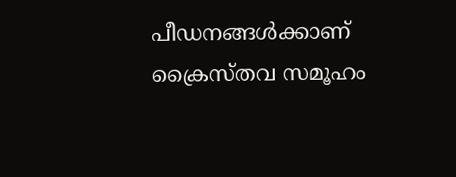പീഡനങ്ങൾക്കാണ് ക്രൈസ്തവ സമൂഹം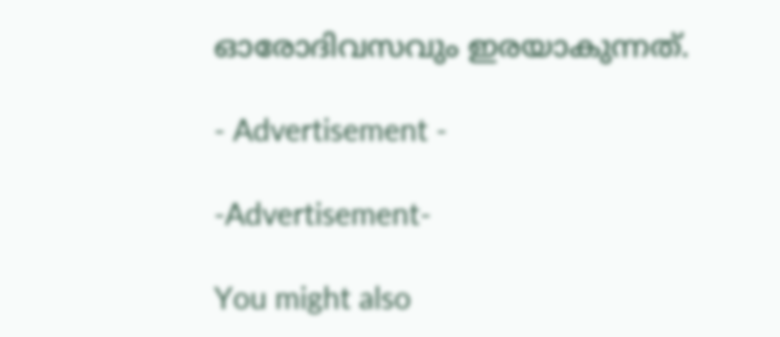ഓരോദിവസവും ഇരയാകുന്നത്.

- Advertisement -

-Advertisement-

You might also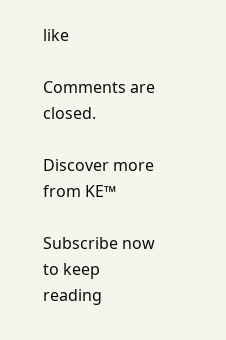like

Comments are closed.

Discover more from KE™

Subscribe now to keep reading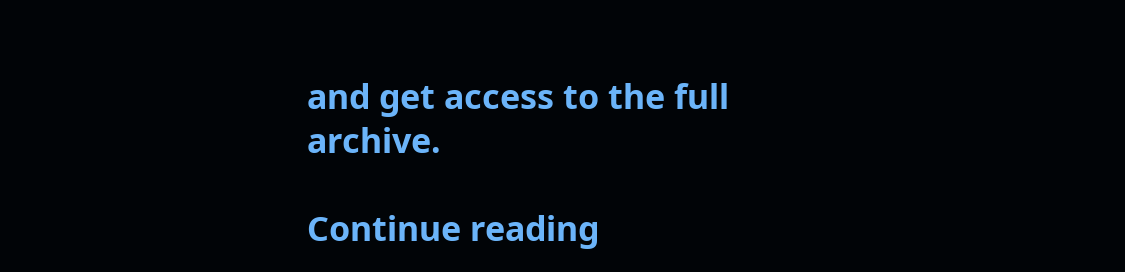and get access to the full archive.

Continue reading